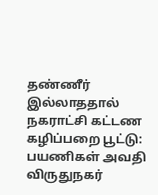தண்ணீர் இல்லாததால் நகராட்சி கட்டண கழிப்பறை பூட்டு: பயணிகள் அவதி
விருதுநகர்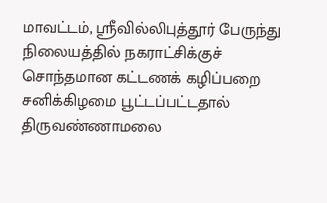மாவட்டம், ஸ்ரீவில்லிபுத்தூர் பேருந்து நிலையத்தில் நகராட்சிக்குச் சொந்தமான கட்டணக் கழிப்பறை சனிக்கிழமை பூட்டப்பட்டதால் திருவண்ணாமலை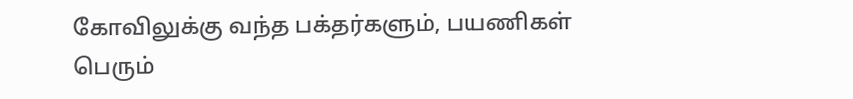கோவிலுக்கு வந்த பக்தர்களும், பயணிகள் பெரும்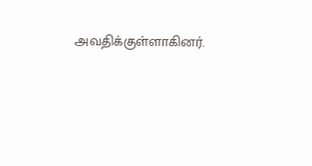அவதிக்குள்ளாகினர்.